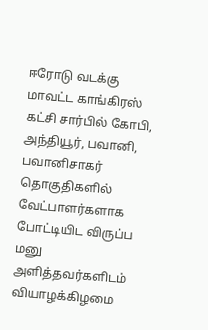ஈரோடு வடக்கு மாவட்ட காங்கிரஸ் கட்சி சார்பில் கோபி, அந்தியூர், பவானி, பவானிசாகர் தொகுதிகளில் வேட்பாளர்களாக போட்டியிட விருப்ப மனு அளித்தவர்களிடம் வியாழக்கிழமை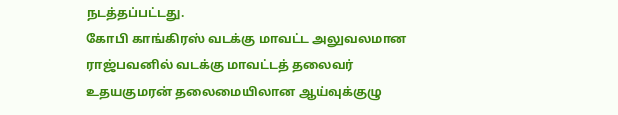நடத்தப்பட்டது.
கோபி காங்கிரஸ் வடக்கு மாவட்ட அலுவலமான ராஜ்பவனில் வடக்கு மாவட்டத் தலைவர் உதயகுமரன் தலைமையிலான ஆய்வுக்குழு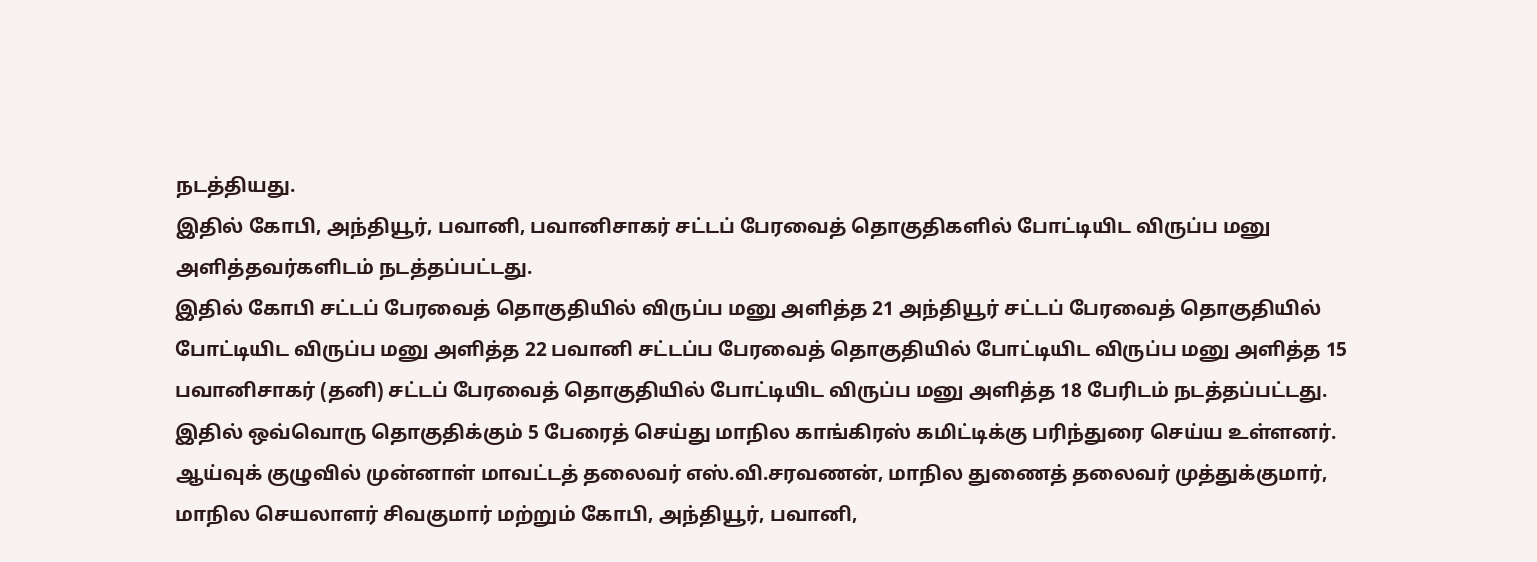நடத்தியது.
இதில் கோபி, அந்தியூர், பவானி, பவானிசாகர் சட்டப் பேரவைத் தொகுதிகளில் போட்டியிட விருப்ப மனு அளித்தவர்களிடம் நடத்தப்பட்டது.
இதில் கோபி சட்டப் பேரவைத் தொகுதியில் விருப்ப மனு அளித்த 21 அந்தியூர் சட்டப் பேரவைத் தொகுதியில் போட்டியிட விருப்ப மனு அளித்த 22 பவானி சட்டப்ப பேரவைத் தொகுதியில் போட்டியிட விருப்ப மனு அளித்த 15 பவானிசாகர் (தனி) சட்டப் பேரவைத் தொகுதியில் போட்டியிட விருப்ப மனு அளித்த 18 பேரிடம் நடத்தப்பட்டது.
இதில் ஒவ்வொரு தொகுதிக்கும் 5 பேரைத் செய்து மாநில காங்கிரஸ் கமிட்டிக்கு பரிந்துரை செய்ய உள்ளனர்.
ஆய்வுக் குழுவில் முன்னாள் மாவட்டத் தலைவர் எஸ்.வி.சரவணன், மாநில துணைத் தலைவர் முத்துக்குமார், மாநில செயலாளர் சிவகுமார் மற்றும் கோபி, அந்தியூர், பவானி,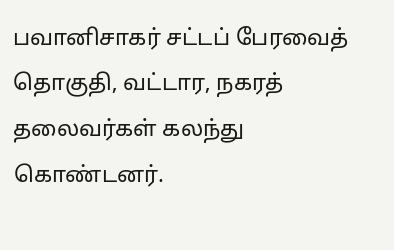பவானிசாகர் சட்டப் பேரவைத் தொகுதி, வட்டார, நகரத் தலைவர்கள் கலந்து கொண்டனர்.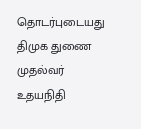தொடர்புடையது
திமுக துணை முதல்வர் உதயநிதி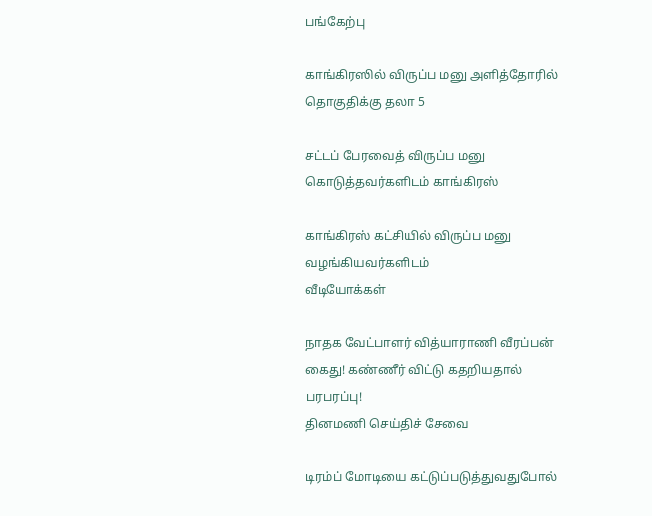பங்கேற்பு

காங்கிரஸில் விருப்ப மனு அளித்தோரில் தொகுதிக்கு தலா 5

சட்டப் பேரவைத் விருப்ப மனு கொடுத்தவர்களிடம் காங்கிரஸ்

காங்கிரஸ் கட்சியில் விருப்ப மனு வழங்கியவர்களிடம்
வீடியோக்கள்

நாதக வேட்பாளர் வித்யாராணி வீரப்பன் கைது! கண்ணீர் விட்டு கதறியதால் பரபரப்பு!
தினமணி செய்திச் சேவை

டிரம்ப் மோடியை கட்டுப்படுத்துவதுபோல்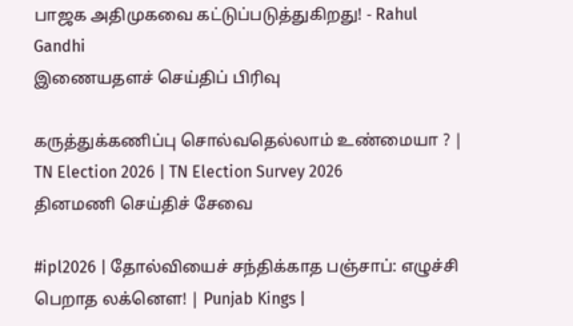பாஜக அதிமுகவை கட்டுப்படுத்துகிறது! - Rahul Gandhi
இணையதளச் செய்திப் பிரிவு

கருத்துக்கணிப்பு சொல்வதெல்லாம் உண்மையா ? | TN Election 2026 | TN Election Survey 2026
தினமணி செய்திச் சேவை

#ipl2026 | தோல்வியைச் சந்திக்காத பஞ்சாப்: எழுச்சி பெறாத லக்னௌ! | Punjab Kings |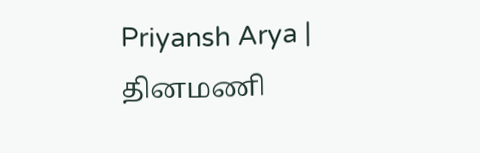Priyansh Arya |
தினமணி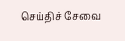செய்திச் சேவை